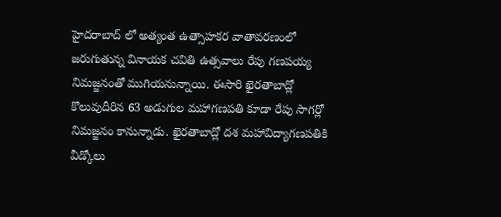హైదరాబాద్ లో అత్యంత ఉత్సాహకర వాతావరణంలో జరుగుతున్న వినాయక చవితి ఉత్సవాలు రేపు గణపయ్య నిమజ్జనంతో ముగియనున్నాయి. ఈసారి ఖైరతాబాద్లో కొలువుదీరిన 63 అడుగుల మహాగణపతి కూడా రేపు సాగర్లో నిమజ్జనం కానున్నాడు. ఖైరతాబాద్లో దశ మహావిద్యాగణపతికి వీడ్కోలు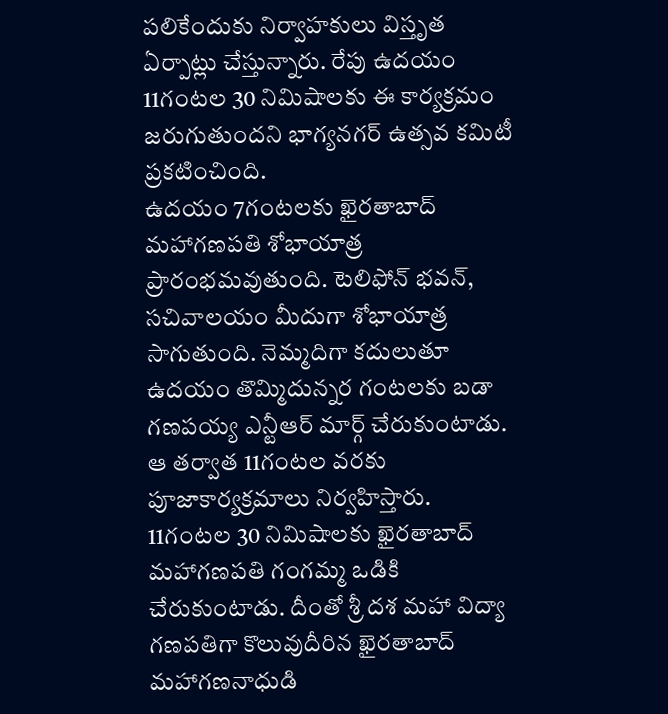పలికేందుకు నిర్వాహకులు విస్తృత ఏర్పాట్లు చేస్తున్నారు. రేపు ఉదయం 11గంటల 30 నిమిషాలకు ఈ కార్యక్రమం జరుగుతుందని భాగ్యనగర్ ఉత్సవ కమిటీ ప్రకటించింది.
ఉదయం 7గంటలకు ఖైరతాబాద్ మహాగణపతి శోభాయాత్ర ప్రారంభమవుతుంది. టెలిఫోన్ భవన్, సచివాలయం మీదుగా శోభాయాత్ర సాగుతుంది. నెమ్మదిగా కదులుతూ ఉదయం తొమ్మిదున్నర గంటలకు బడా గణపయ్య ఎన్టీఆర్ మార్గ్ చేరుకుంటాడు. ఆ తర్వాత 11గంటల వరకు పూజాకార్యక్రమాలు నిర్వహిస్తారు. 11గంటల 30 నిమిషాలకు ఖైరతాబాద్ మహాగణపతి గంగమ్మ ఒడికి చేరుకుంటాడు. దీంతో శ్రీ దశ మహా విద్యా గణపతిగా కొలువుదీరిన ఖైరతాబాద్ మహాగణనాధుడి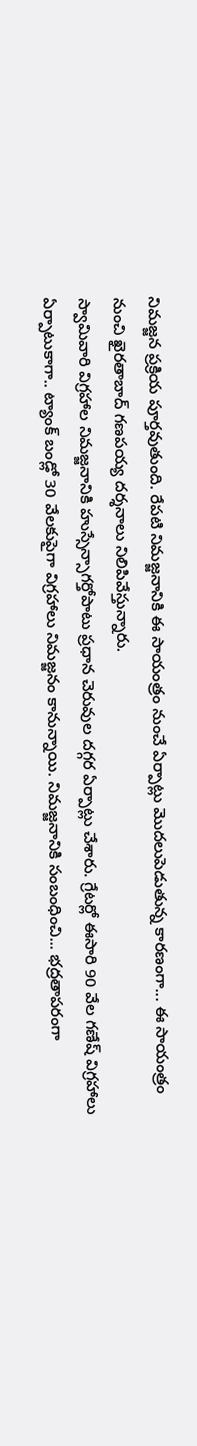నిమజ్జన ప్రక్రియ పూర్తవుతుంది. రేపటి నిమజ్జనానికి ఈ సాయంత్రం నుంచే ఏర్పాట్లు మొదలుపెడుతున్న కారణంగా... ఈ సాయంత్రం నుంచి ఖైరతాబాద్ గణపయ్య దర్శనాలు నిలిపివేస్తున్నారు.
స్వామివారి విగ్రహాల నిమజ్జనానికి హుస్సేన్సాగర్తోపాటు ప్రధాన చెరువుల దగ్గర ఏర్పాట్లు చేశారు. గ్రేటర్లో ఈసారి 90 వేల గణేష్ విగ్రహాలు ఏర్పాటుకాగా.. ట్యాంక్ బండ్లో 30 వేలకుపైగా విగ్రహాలు నిమజ్జనం కానున్నాయి. నిమజ్జనానికి సంబంధించి... భద్రతాపరంగా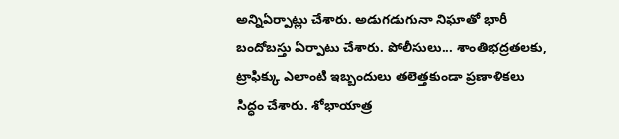అన్నిఏర్పాట్లు చేశారు. అడుగడుగునా నిఘాతో భారీ బందోబస్తు ఏర్పాటు చేశారు. పోలీసులు... శాంతిభద్రతలకు, ట్రాఫిక్కు ఎలాంటి ఇబ్బందులు తలెత్తకుండా ప్రణాళికలు సిద్ధం చేశారు. శోభాయాత్ర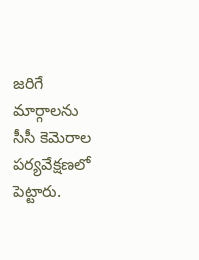జరిగే మార్గాలను సీసీ కెమెరాల పర్యవేక్షణలో పెట్టారు.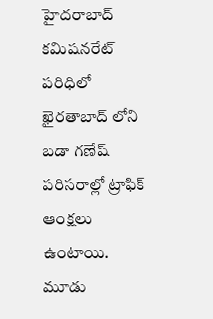హైదరాబాద్ కమిషనరేట్ పరిధిలో ఖైరతాబాద్ లోని బడా గణేష్ పరిసరాల్లో ట్రాఫిక్ ఆంక్షలు ఉంటాయి. మూడు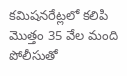కమిషనరేట్లలో కలిపి మొత్తం 35 వేల మంది పోలీసుతో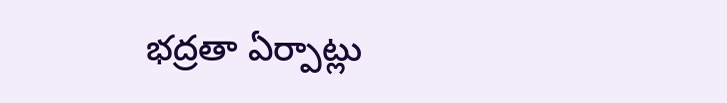భద్రతా ఏర్పాట్లు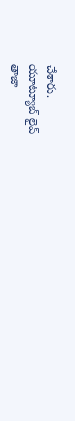చేశారు.
యూట్యూబ్ లైవ్
తాజా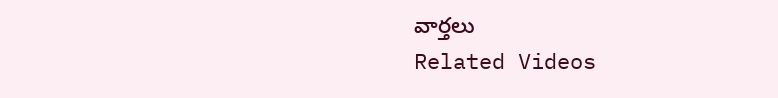వార్తలు
Related Videos